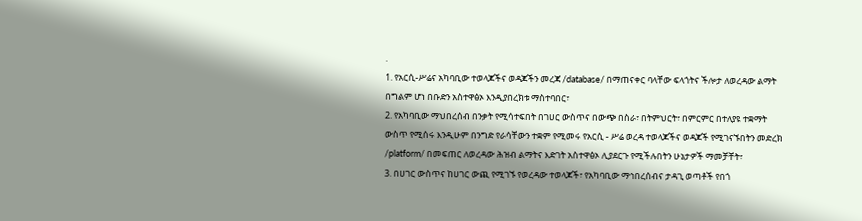.
1. የአርሲ-ሥሬና አካባቢው ተወላጆችና ወዳጆችን መረጃ /database/ በማጠናቀር ባላቸው ፍላጎትና ችሎታ ለወረዳው ልማት በግልም ሆነ በቡድን አስተዋፅኦ እንዲያበረክቱ ማስተባበር፣
2. የአካባቢው ማህበረሰብ በንቃት የሚሳተፍበት በገሀር ውስጥና በውጭ በስራ፣ በትምህርት፣ በምርምር በተለያዩ ተቋማት ውስጥ የሚሰሩ እንዲሁም በንግድ የራሳቸውን ተቋም የሚመሩ የአርሲ - ሥሬ ወረዳ ተወላጆችና ወዳጆች የሚገናኙበትን መድረክ /platform/ በመፍጠር ለወረዳው ሕዝብ ልማትና እድገት አስተዋፅኦ ሊያደርጉ የሚችሉበትን ሁኔታዎች ማመቻቸት፣
3. በሀገር ውስጥና ከሀገር ውጪ የሚገኙ የወረዳው ተወላጆች፣ የአካባቢው ማኅበረሰብና ታዳጊ ወጣቶች የበጎ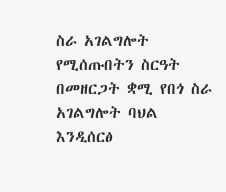ስራ አገልግሎት የሚሰጡበትን ስርዓት በመዘርጋት ቋሚ የበጎ ስራ አገልግሎት ባህል እንዲሰርፅ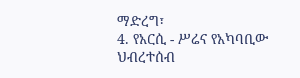ማድረግ፣
4. የአርሲ - ሥሬና የአካባቢው ህብረተሰብ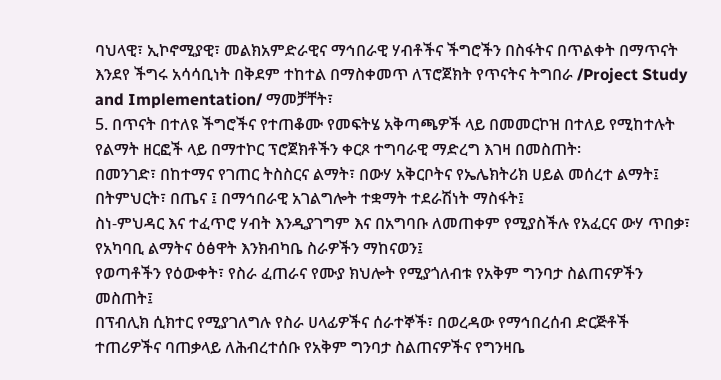ባህላዊ፣ ኢኮኖሚያዊ፣ መልክአምድራዊና ማኅበራዊ ሃብቶችና ችግሮችን በስፋትና በጥልቀት በማጥናት እንደየ ችግሩ አሳሳቢነት በቅደም ተከተል በማስቀመጥ ለፕሮጀክት የጥናትና ትግበራ /Project Study and Implementation/ ማመቻቸት፣
5. በጥናት በተለዩ ችግሮችና የተጠቆሙ የመፍትሄ አቅጣጫዎች ላይ በመመርኮዝ በተለይ የሚከተሉት የልማት ዘርፎች ላይ በማተኮር ፕሮጀክቶችን ቀርጾ ተግባራዊ ማድረግ እገዛ በመስጠት፡
በመንገድ፣ በከተማና የገጠር ትስስርና ልማት፣ በውሃ አቅርቦትና የኤሌክትሪክ ሀይል መሰረተ ልማት፤
በትምህርት፣ በጤና ፤ በማኅበራዊ አገልግሎት ተቋማት ተደራሽነት ማስፋት፤
ስነ-ምህዳር እና ተፈጥሮ ሃብት እንዲያገግም እና በአግባቡ ለመጠቀም የሚያስችሉ የአፈርና ውሃ ጥበቃ፣ የአካባቢ ልማትና ዕፅዋት እንክብካቤ ስራዎችን ማከናወን፤
የወጣቶችን የዕውቀት፣ የስራ ፈጠራና የሙያ ክህሎት የሚያጎለብቱ የአቅም ግንባታ ስልጠናዎችን መስጠት፤
በፕብሊክ ሲክተር የሚያገለግሉ የስራ ሀላፊዎችና ሰራተኞች፣ በወረዳው የማኅበረሰብ ድርጅቶች ተጠሪዎችና ባጠቃላይ ለሕብረተሰቡ የአቅም ግንባታ ስልጠናዎችና የግንዛቤ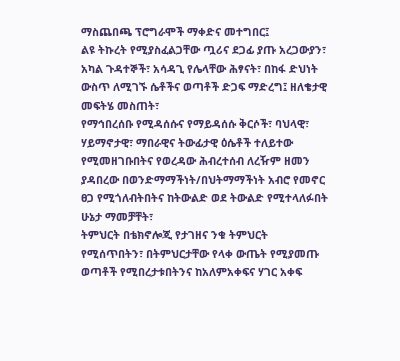ማስጨበጫ ፕሮግራሞች ማቀድና መተግበር፤
ልዩ ትኩረት የሚያስፈልጋቸው ጧሪና ደጋፊ ያጡ አረጋውያን፣ አካል ጉዳተኞች፣ አሳዳጊ የሌላቸው ሕፃናት፣ በከፋ ድህነት ውስጥ ለሚገኙ ሴቶችና ወጣቶች ድጋፍ ማድረግ፤ ዘለቄታዊ መፍትሄ መስጠት፣
የማኅበረሰቡ የሚዳሰሱና የማይዳሰሱ ቅርሶች፣ ባህላዊ፣ ሃይማኖታዊ፣ ማበራዊና ትውፊታዊ ዕሴቶች ተለይተው የሚመዘገቡበትና የወረዳው ሕብረተሰብ ለረዥም ዘመን ያዳበረው በወንድማማችነት/በህትማማችነት አብሮ የመኖር ፀጋ የሚጎለብትበትና ከትውልድ ወደ ትውልድ የሚተላለፉበት ሁኔታ ማመቻቸት፣
ትምህርት በቴክኖሎጂ የታገዘና ንቁ ትምህርት የሚሰጥበትን፣ በትምህርታቸው የላቀ ውጤት የሚያመጡ ወጣቶች የሚበረታቱበትንና ከአለምአቀፍና ሃገር አቀፍ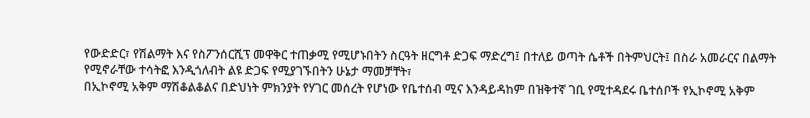የውድድር፣ የሽልማት እና የስፖንሰርሺፕ መዋቅር ተጠቃሚ የሚሆኑበትን ስርዓት ዘርግቶ ድጋፍ ማድረግ፤ በተለይ ወጣት ሴቶች በትምህርት፤ በስራ አመራርና በልማት የሚኖራቸው ተሳትፎ እንዲጎለብት ልዩ ድጋፍ የሚያገኙበትን ሁኔታ ማመቻቸት፣
በኢኮኖሚ አቅም ማሽቆልቆልና በድህነት ምክንያት የሃገር መሰረት የሆነው የቤተሰብ ሚና እንዳይዳከም በዝቅተኛ ገቢ የሚተዳደሩ ቤተሰቦች የኢኮኖሚ አቅም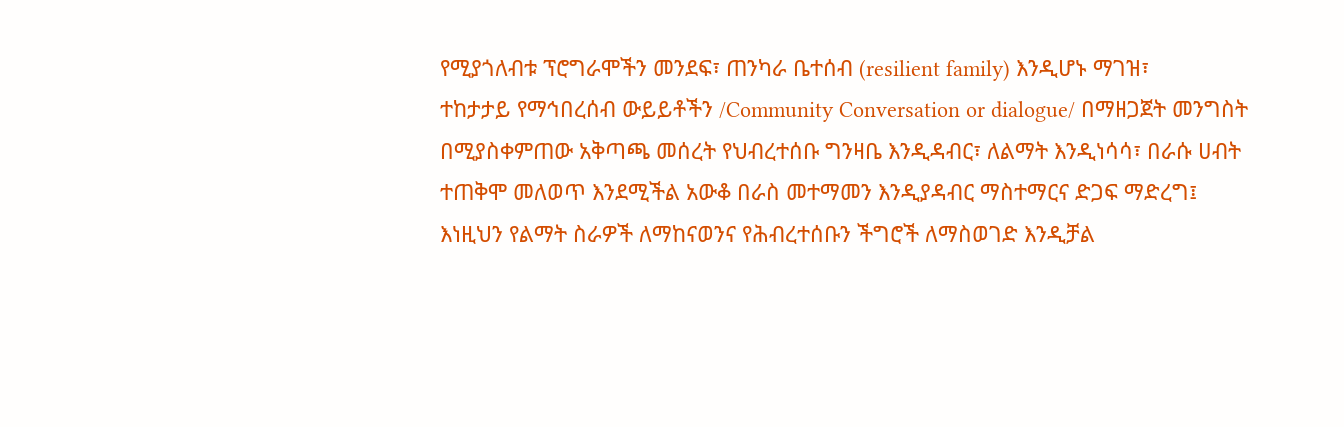የሚያጎለብቱ ፕሮግራሞችን መንደፍ፣ ጠንካራ ቤተሰብ (resilient family) እንዲሆኑ ማገዝ፣
ተከታታይ የማኅበረሰብ ውይይቶችን /Community Conversation or dialogue/ በማዘጋጀት መንግስት በሚያስቀምጠው አቅጣጫ መሰረት የህብረተሰቡ ግንዛቤ እንዲዳብር፣ ለልማት እንዲነሳሳ፣ በራሱ ሀብት ተጠቅሞ መለወጥ እንደሚችል አውቆ በራስ መተማመን እንዲያዳብር ማስተማርና ድጋፍ ማድረግ፤
እነዚህን የልማት ስራዎች ለማከናወንና የሕብረተሰቡን ችግሮች ለማስወገድ እንዲቻል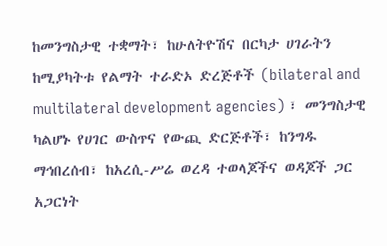ከመንግስታዊ ተቋማት፣ ከሁለትዮሽና በርካታ ሀገራትን ከሚያካትቱ የልማት ተራድኦ ድረጅቶች (bilateral and multilateral development agencies) ፣ መንግስታዊ ካልሆኑ የሀገር ውስጥና የውጪ ድርጅቶች፣ ከንግዱ ማኅበረሰብ፣ ከአረሲ-ሥሬ ወረዳ ተወላጆችና ወዳጆች ጋር አጋርነት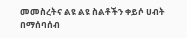መመስረትና ልዩ ልዩ ስልቶችን ቀይሶ ሀብት በማሰባሰብ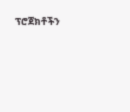ፕሮጀክቶችን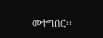መተግበር፡፡